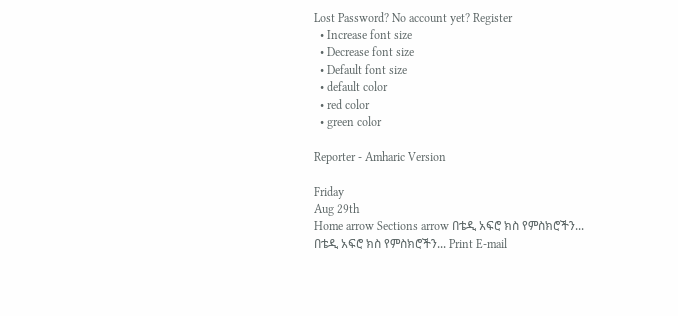Lost Password? No account yet? Register
  • Increase font size
  • Decrease font size
  • Default font size
  • default color
  • red color
  • green color

Reporter - Amharic Version

Friday
Aug 29th
Home arrow Sections arrow በቴዲ አፍሮ ክስ የምስክሮችን...
በቴዲ አፍሮ ክስ የምስክሮችን... Print E-mail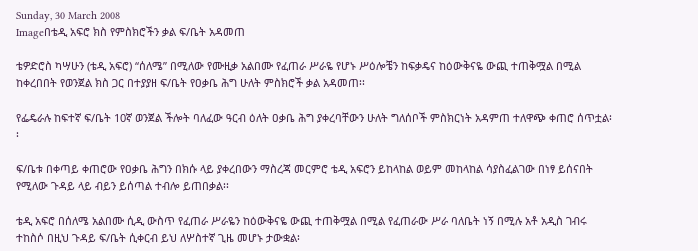Sunday, 30 March 2008
Imageበቴዲ አፍሮ ክስ የምስክሮችን ቃል ፍ/ቤት አዳመጠ

ቴዎድሮስ ካሣሁን (ቴዲ አፍሮ) “ሰለሜ” በሚለው የሙዚቃ አልበሙ የፈጠራ ሥራዬ የሆኑ ሥዕሎቼን ከፍቃዴና ከዕውቅናዬ ውጪ ተጠቅሟል በሚል ከቀረበበት የወንጀል ክስ ጋር በተያያዘ ፍ/ቤት የዐቃቤ ሕግ ሁለት ምስክሮች ቃል አዳመጠ፡፡

የፌዴራሉ ከፍተኛ ፍ/ቤት 10ኛ ወንጀል ችሎት ባለፈው ዓርብ ዕለት ዐቃቤ ሕግ ያቀረባቸውን ሁለት ግለሰቦች ምስክርነት አዳምጠ ተለዋጭ ቀጠሮ ሰጥቷል፡፡

ፍ/ቤቱ በቀጣይ ቀጠሮው የዐቃቤ ሕግን በክሱ ላይ ያቀረበውን ማስረጃ መርምሮ ቴዲ አፍሮን ይከላከል ወይም መከላከል ሳያስፈልገው በነፃ ይሰናበት የሚለው ጉዳይ ላይ ብይን ይሰጣል ተብሎ ይጠበቃል፡፡

ቴዲ አፍሮ በሰለሜ አልበሙ ሲዲ ውስጥ የፈጠራ ሥራዬን ከዕውቅናዬ ውጪ ተጠቅሟል በሚል የፈጠራው ሥራ ባለቤት ነኝ በሚሉ አቶ አዲስ ገብሩ ተከስሶ በዚህ ጉዳይ ፍ/ቤት ሲቀርብ ይህ ለሦስተኛ ጊዜ መሆኑ ታውቋል፡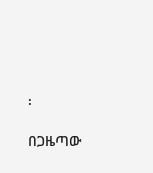፡

በጋዜጣው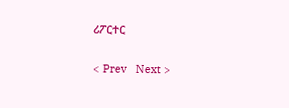ሪፖርተር

< Prev   Next >